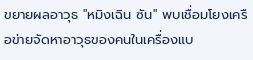ขยายผลอาวุธ "หมิงเฉิน ซัน" พบเชื่อมโยงเครือข่ายจัดหาอาวุธของคนในเครื่องแบ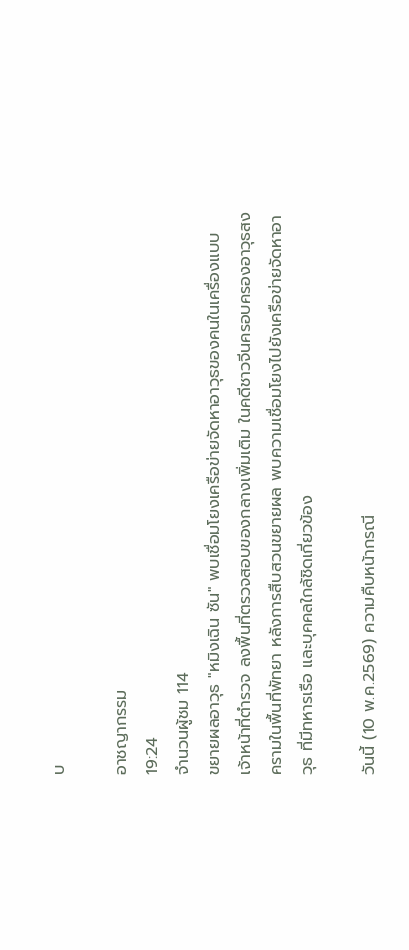บ

อาชญากรรม
19:24
จำนวนผู้ชม 114
ขยายผลอาวุธ "หมิงเฉิน ซัน" พบเชื่อมโยงเครือข่ายจัดหาอาวุธของคนในเครื่องแบบ
เจ้าหน้าที่ตำรวจ ลงพื้นที่ตรวจสอบของกลางเพิ่มเติม ในคดีชาวจีนครอบครองอาวุธสงครามในพื้นที่พัทยา หลังการสืบสวนขยายผล พบความเชื่อมโยงไปยังเครือข่ายจัดหาอาวุธ ที่มีทหารเรือ และบุคคลใกล้ชิดเกี่ยวข้อง

วันนี้ (10 พ.ค.2569) ความคืบหน้ากรณี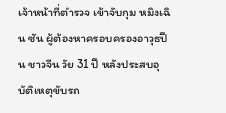เจ้าหน้าที่ตำรวจ เข้าจับกุม หมิงเฉิน ซัน ผู้ต้องหาครอบครองอาวุธปืน ชาวจีน วัย 31 ปี หลังประสบอุบัติเหตุขับรถ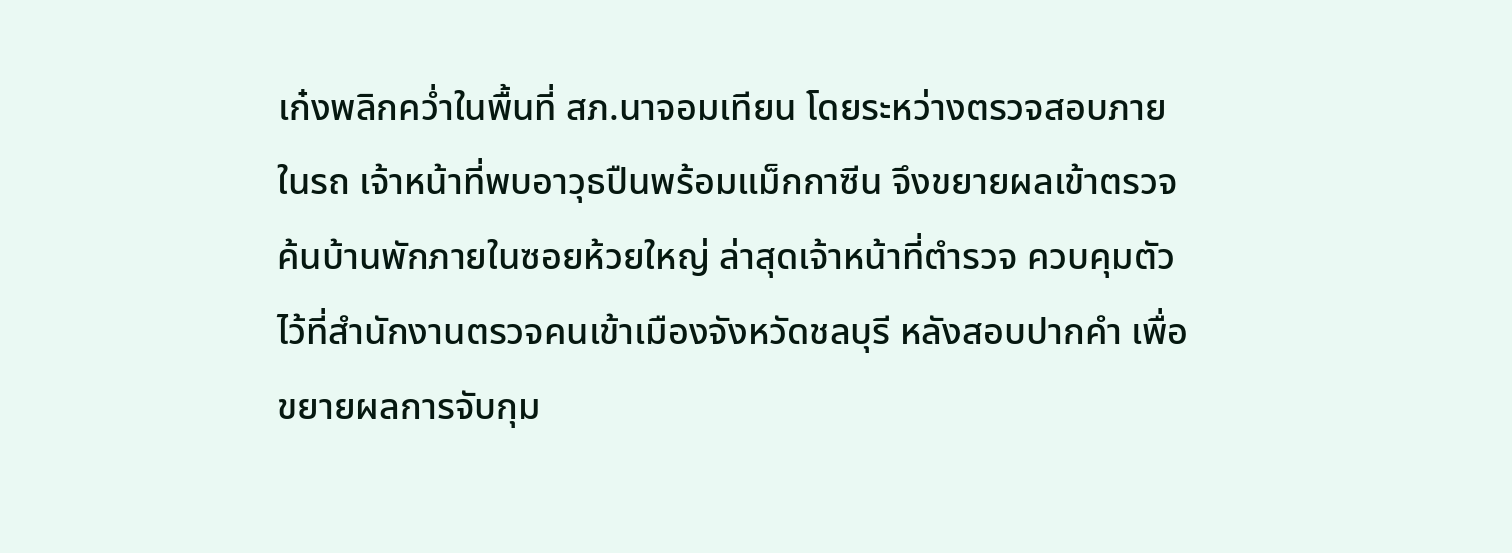เก๋งพลิกคว่ำในพื้นที่ สภ.นาจอมเทียน โดยระหว่างตรวจสอบภายในรถ เจ้าหน้าที่พบอาวุธปืนพร้อมแม็กกาซีน จึงขยายผลเข้าตรวจค้นบ้านพักภายในซอยห้วยใหญ่ ล่าสุดเจ้าหน้าที่ตำรวจ ควบคุมตัวไว้ที่สำนักงานตรวจคนเข้าเมืองจังหวัดชลบุรี หลังสอบปากคำ เพื่อขยายผลการจับกุม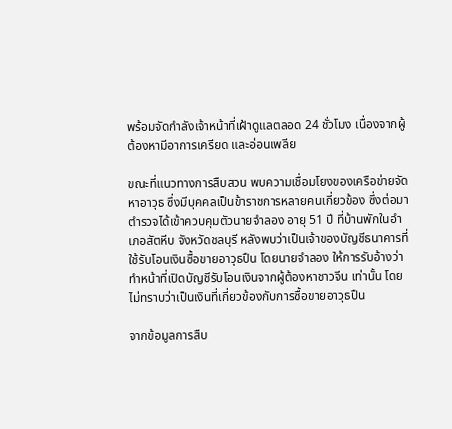พร้อมจัดกำลังเจ้าหน้าที่เฝ้าดูแลตลอด 24 ชั่วโมง เนื่องจากผู้ต้องหามีอาการเครียด และอ่อนเพลีย

ขณะที่แนวทางการสืบสวน พบความเชื่อมโยงของเครือข่ายจัดหาอาวุธ ซึ่งมีบุคคลเป็นข้าราชการหลายคนเกี่ยวข้อง ซึ่งต่อมา ตำรวจได้เข้าควบคุมตัวนายจำลอง อายุ 51 ปี ที่บ้านพักในอำเภอสัตหีบ จังหวัดชลบุรี หลังพบว่าเป็นเจ้าของบัญชีธนาคารที่ใช้รับโอนเงินซื้อขายอาวุธปืน โดยนายจำลอง ให้การรับอ้างว่า ทำหน้าที่เปิดบัญชีรับโอนเงินจากผู้ต้องหาชาวจีน เท่านั้น โดยไม่ทราบว่าเป็นเงินที่เกี่ยวข้องกับการซื้อขายอาวุธปืน

จากข้อมูลการสืบ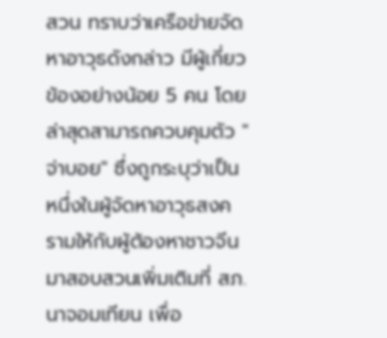สวน ทราบว่าเครือข่ายจัดหาอาวุธดังกล่าว มีผู้เกี่ยวข้องอย่างน้อย 5 คน โดยล่าสุดสามารถควบคุมตัว "จ่าบอย" ซึ่งถูกระบุว่าเป็นหนึ่งในผู้จัดหาอาวุธสงครามให้กับผู้ต้องหาชาวจีน มาสอบสวนเพิ่มเติมที่ สภ.นาจอมเทียน เพื่อ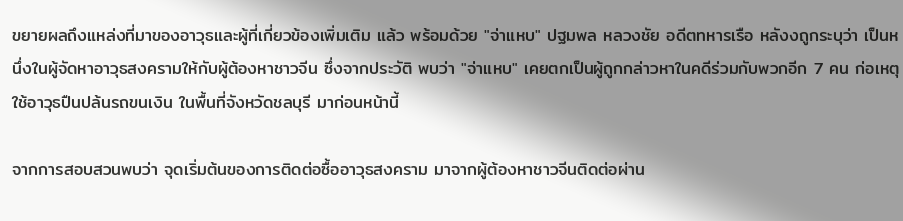ขยายผลถึงแหล่งที่มาของอาวุธและผู้ที่เกี่ยวข้องเพิ่มเติม แล้ว พร้อมด้วย "จ่าแหบ" ปฐมพล หลวงชัย อดีตทหารเรือ หลังงถูกระบุว่า เป็นหนึ่งในผู้จัดหาอาวุธสงครามให้กับผู้ต้องหาชาวจีน ซึ่งจากประวัติ พบว่า "จ่าแหบ" เคยตกเป็นผู้ถูกกล่าวหาในคดีร่วมกับพวกอีก 7 คน ก่อเหตุใช้อาวุธปืนปล้นรถขนเงิน ในพื้นที่จังหวัดชลบุรี มาก่อนหน้านี้

จากการสอบสวนพบว่า จุดเริ่มต้นของการติดต่อซื้ออาวุธสงคราม มาจากผู้ต้องหาชาวจีนติดต่อผ่าน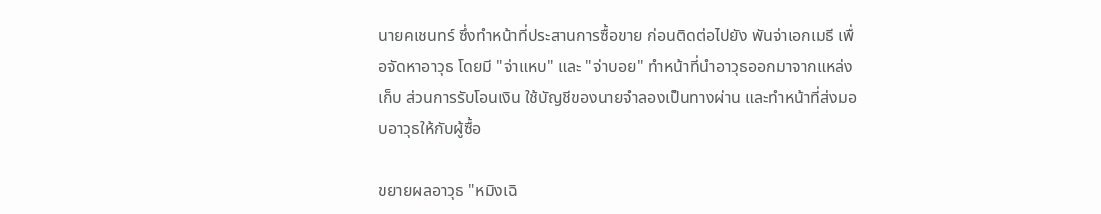นายคเชนทร์ ซึ่งทำหน้าที่ประสานการซื้อขาย ก่อนติดต่อไปยัง พันจ่าเอกเมธี เพื่อจัดหาอาวุธ โดยมี "จ่าแหบ" และ "จ่าบอย" ทำหน้าที่นำอาวุธออกมาจากแหล่งเก็บ ส่วนการรับโอนเงิน ใช้บัญชีของนายจำลองเป็นทางผ่าน และทำหน้าที่ส่งมอบอาวุธให้กับผู้ซื้อ

ขยายผลอาวุธ "หมิงเฉิ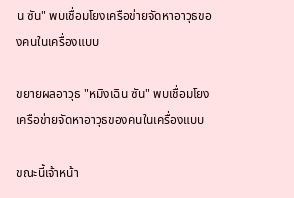น ซัน" พบเชื่อมโยงเครือข่ายจัดหาอาวุธของคนในเครื่องแบบ

ขยายผลอาวุธ "หมิงเฉิน ซัน" พบเชื่อมโยงเครือข่ายจัดหาอาวุธของคนในเครื่องแบบ

ขณะนี้เจ้าหน้า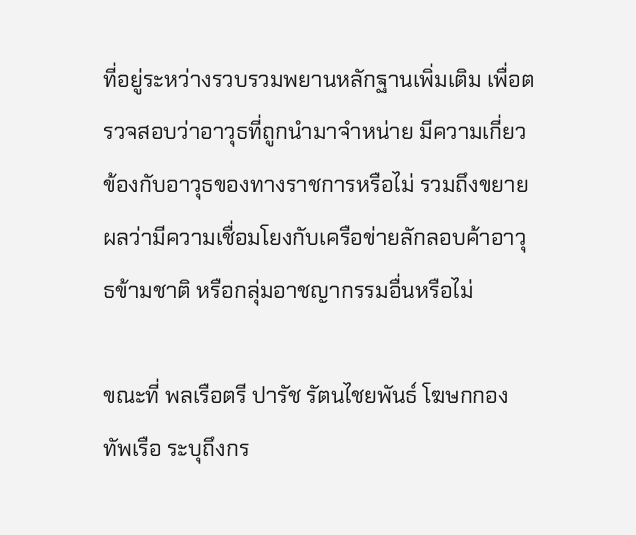ที่อยู่ระหว่างรวบรวมพยานหลักฐานเพิ่มเติม เพื่อตรวจสอบว่าอาวุธที่ถูกนำมาจำหน่าย มีความเกี่ยวข้องกับอาวุธของทางราชการหรือไม่ รวมถึงขยายผลว่ามีความเชื่อมโยงกับเครือข่ายลักลอบค้าอาวุธข้ามชาติ หรือกลุ่มอาชญากรรมอื่นหรือไม่

ขณะที่ พลเรือตรี ปารัช รัตนไชยพันธ์ โฆษกกองทัพเรือ ระบุถึงกร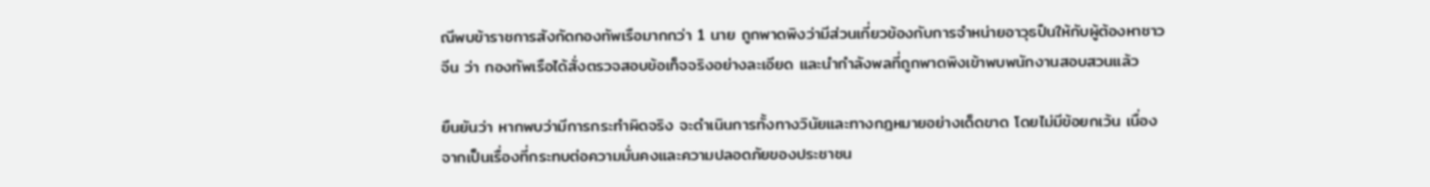ณีพบข้าราชการสังกัดกองทัพเรือมากกว่า 1 นาย ถูกพาดพิงว่ามีส่วนเกี่ยวข้องกับการจำหน่ายอาวุธปืนให้กับผู้ต้องหาชาวจีน ว่า กองทัพเรือได้สั่งตรวจสอบข้อเท็จจริงอย่างละเอียด และนำกำลังพลที่ถูกพาดพิงเข้าพบพนักงานสอบสวนแล้ว

ยืนยันว่า หากพบว่ามีการกระทำผิดจริง จะดำเนินการทั้งทางวินัยและทางกฎหมายอย่างเด็ดขาด โดยไม่มีข้อยกเว้น เนื่องจากเป็นเรื่องที่กระทบต่อความมั่นคงและความปลอดภัยของประชาชน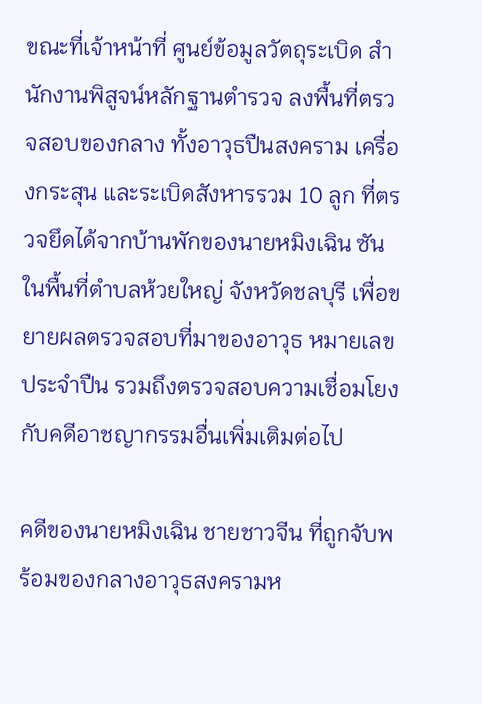ขณะที่เจ้าหน้าที่ ศูนย์ข้อมูลวัตถุระเบิด สำนักงานพิสูจน์หลักฐานตำรวจ ลงพื้นที่ตรวจสอบของกลาง ทั้งอาวุธปืนสงคราม เครื่องกระสุน และระเบิดสังหารรวม 10 ลูก ที่ตรวจยึดได้จากบ้านพักของนายหมิงเฉิน ซัน ในพื้นที่ตำบลห้วยใหญ่ จังหวัดชลบุรี เพื่อขยายผลตรวจสอบที่มาของอาวุธ หมายเลขประจำปืน รวมถึงตรวจสอบความเชื่อมโยงกับคดีอาชญากรรมอื่นเพิ่มเติมต่อไป

คดีของนายหมิงเฉิน ชายชาวจีน ที่ถูกจับพร้อมของกลางอาวุธสงครามห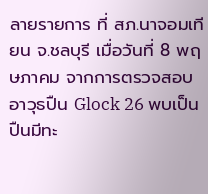ลายรายการ ที่ สภ.นาจอมเทียน จ.ชลบุรี เมื่อวันที่ 8 พฤษภาคม จากการตรวจสอบ อาวุธปืน Glock 26 พบเป็นปืนมีทะ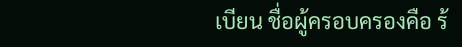เบียน ชื่อผู้ครอบครองคือ ร้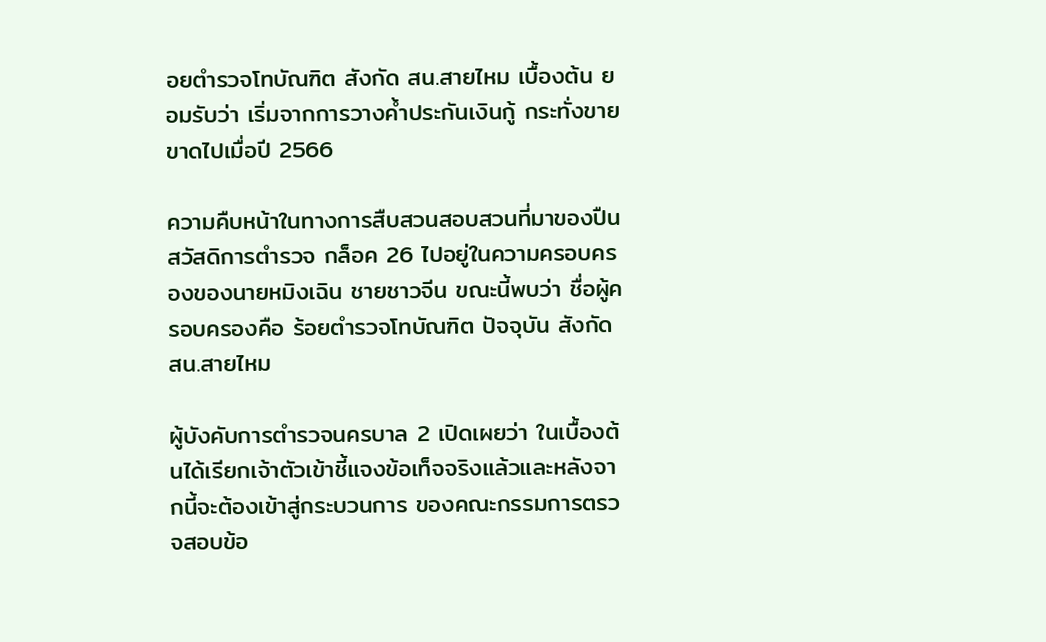อยตำรวจโทบัณฑิต สังกัด สน.สายไหม เบื้องต้น ยอมรับว่า เริ่มจากการวางค้ำประกันเงินกู้ กระทั่งขายขาดไปเมื่อปี 2566

ความคืบหน้าในทางการสืบสวนสอบสวนที่มาของปืนสวัสดิการตำรวจ กล็อค 26 ไปอยู่ในความครอบครองของนายหมิงเฉิน ชายชาวจีน ขณะนี้พบว่า ชื่อผู้ครอบครองคือ ร้อยตำรวจโทบัณฑิต ปัจจุบัน สังกัด สน.สายไหม

ผู้บังคับการตำรวจนครบาล 2 เปิดเผยว่า ในเบื้องต้นได้เรียกเจ้าตัวเข้าชี้แจงข้อเท็จจริงแล้วและหลังจากนี้จะต้องเข้าสู่กระบวนการ ของคณะกรรมการตรวจสอบข้อ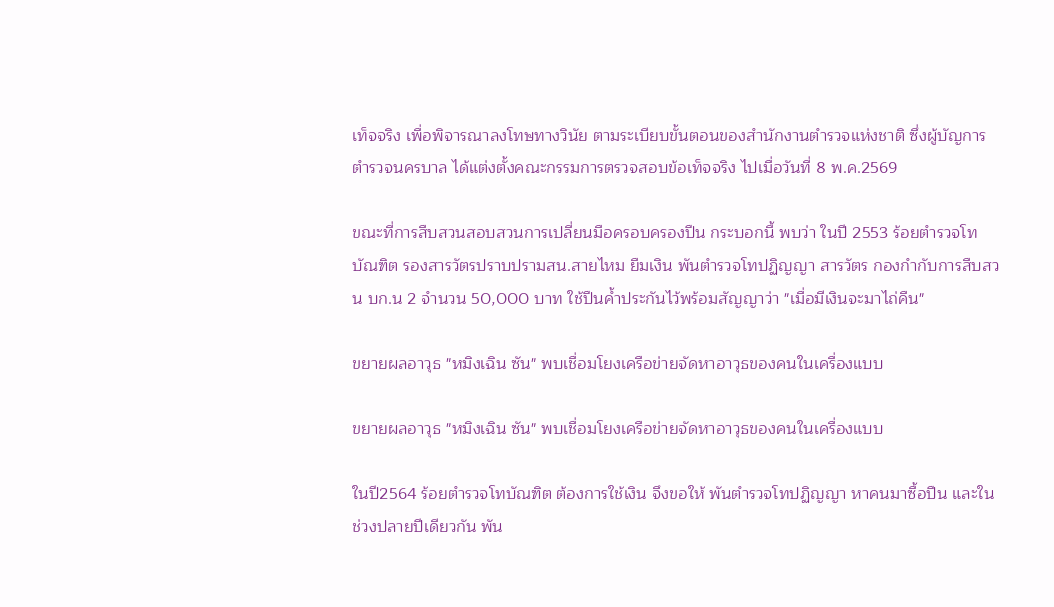เท็จจริง เพื่อพิจารณาลงโทษทางวินัย ตามระเบียบขั้นตอนของสำนักงานตำรวจแห่งชาติ ซึ่งผู้บัญการตำรวจนครบาล ได้แต่งตั้งคณะกรรมการตรวจสอบข้อเท็จจริง ไปเมื่อวันที่ 8 พ.ค.2569

ขณะที่การสืบสวนสอบสวนการเปลี่ยนมือครอบครองปืน กระบอกนี้ พบว่า ในปี 2553 ร้อยตำรวจโทบัณฑิต รองสารวัตรปราบปรามสน.สายไหม ยืมเงิน พันตำรวจโทปฏิญญา สารวัตร กองกำกับการสืบสวน บก.น 2 จำนวน 50,000 บาท ใช้ปืนค้ำประกันไว้พร้อมสัญญาว่า "เมื่อมีเงินจะมาไถ่คืน"

ขยายผลอาวุธ "หมิงเฉิน ซัน" พบเชื่อมโยงเครือข่ายจัดหาอาวุธของคนในเครื่องแบบ

ขยายผลอาวุธ "หมิงเฉิน ซัน" พบเชื่อมโยงเครือข่ายจัดหาอาวุธของคนในเครื่องแบบ

ในปี2564 ร้อยตำรวจโทบัณฑิต ต้องการใช้เงิน จึงขอให้ พันตำรวจโทปฏิญญา หาคนมาซื้อปืน และในช่วงปลายปีเดียวกัน พัน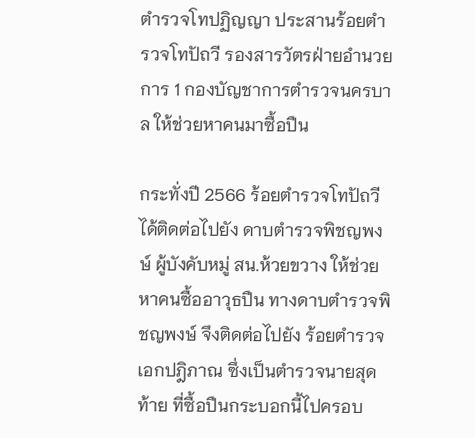ตำรวจโทปฏิญญา ประสานร้อยตำรวจโทปัถวี รองสารวัตรฝ่ายอำนวยการ 1 กองบัญชาการตำรวจนครบาล ให้ช่วยหาคนมาซื้อปืน

กระทั่งปี 2566 ร้อยตำรวจโทปัถวี ได้ติดต่อไปยัง ดาบตำรวจพิชญพงษ์ ผู้บังคับหมู่ สน.ห้วยขวาง ให้ช่วยหาคนซื้ออาวุธปืน ทางดาบตำรวจพิชญพงษ์ จึงติดต่อไปยัง ร้อยตำรวจเอกปฎิภาณ ซึ่งเป็นตำรวจนายสุดท้าย ที่ซื้อปืนกระบอกนี้ไปครอบ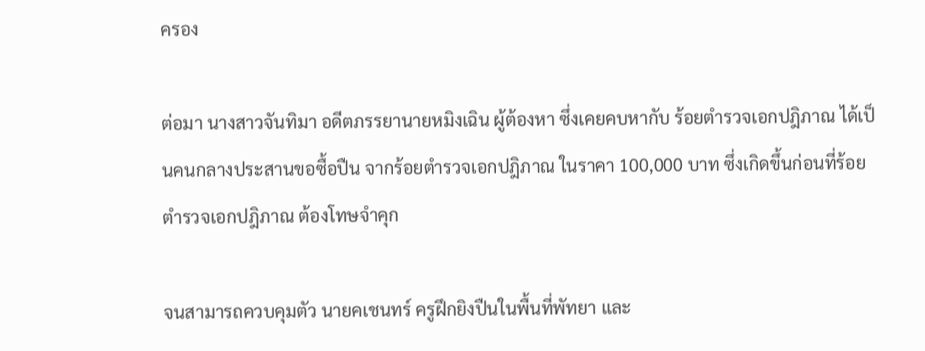ครอง

ต่อมา นางสาวจันทิมา อดีตภรรยานายหมิงเฉิน ผู้ต้องหา ซึ่งเคยคบหากับ ร้อยตำรวจเอกปฎิภาณ ได้เป็นคนกลางประสานขอซื้อปืน จากร้อยตำรวจเอกปฎิภาณ ในราคา 100,000 บาท ซึ่งเกิดขึ้นก่อนที่ร้อยตำรวจเอกปฎิภาณ ต้องโทษจำคุก

จนสามารถควบคุมตัว นายคเชนทร์ ครูฝึกยิงปืนในพื้นที่พัทยา และ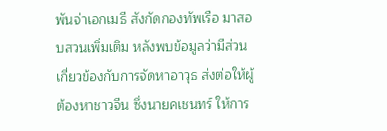พันจ่าเอกเมธี สังกัดกองทัพเรือ มาสอบสวนเพิ่มเติม หลังพบข้อมูลว่ามีส่วนเกี่ยวข้องกับการจัดหาอาวุธ ส่งต่อให้ผู้ต้องหาชาวจีน ซึ่งนายคเชนทร์ ให้การ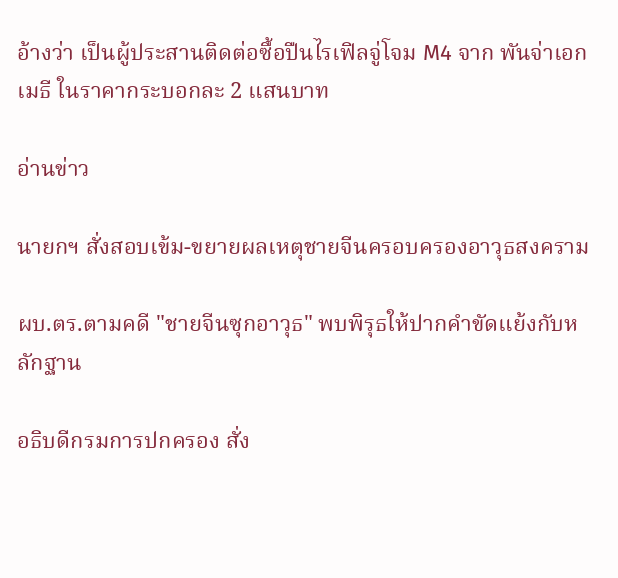อ้างว่า เป็นผู้ประสานติดต่อซื้อปืนไรเฟิลจู่โจม M4 จาก พันจ่าเอกเมธี ในราคากระบอกละ 2 แสนบาท

อ่านข่าว

นายกฯ สั่งสอบเข้ม-ขยายผลเหตุชายจีนครอบครองอาวุธสงคราม

ผบ.ตร.ตามคดี "ชายจีนซุกอาวุธ" พบพิรุธให้ปากคำขัดแย้งกับหลักฐาน

อธิบดีกรมการปกครอง สั่ง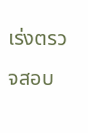เร่งตรวจสอบ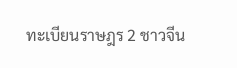ทะเบียนราษฎร 2 ชาวจีน